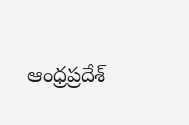ఆంధ్రప్రదేశ్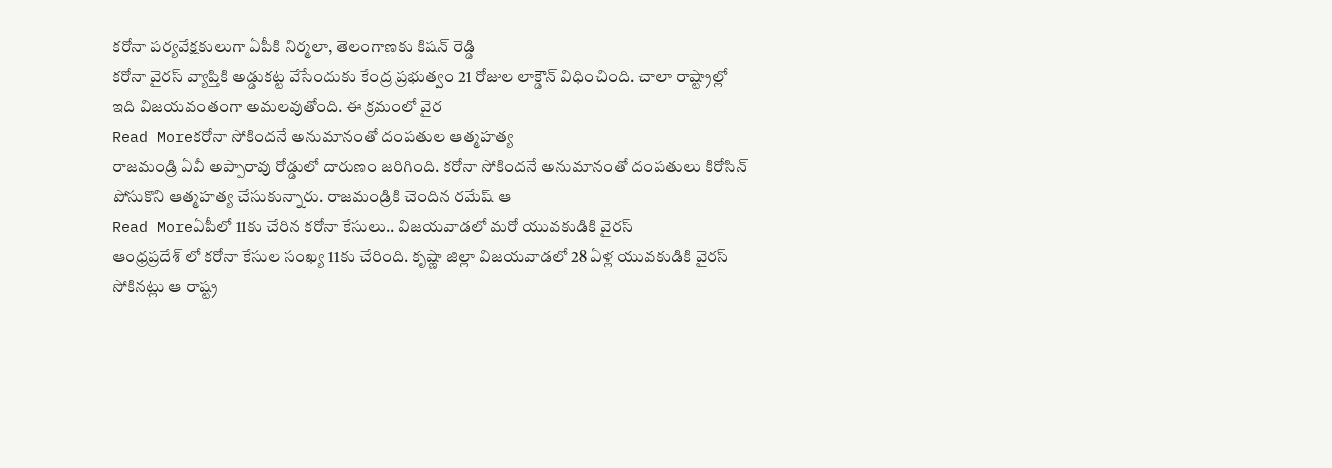కరోనా పర్యవేక్షకులుగా ఏపీకి నిర్మలా, తెలంగాణకు కిషన్ రెడ్డి
కరోనా వైరస్ వ్యాప్తికి అడ్డుకట్ట వేసేందుకు కేంద్ర ప్రభుత్వం 21 రోజుల లాక్డౌన్ విధించింది. చాలా రాష్ట్రాల్లో ఇది విజయవంతంగా అమలవుతోంది. ఈ క్రమంలో వైర
Read Moreకరోనా సోకిందనే అనుమానంతో దంపతుల ఆత్మహత్య
రాజమండ్రి ఏవీ అప్పారావు రోడ్డులో దారుణం జరిగింది. కరోనా సోకిందనే అనుమానంతో దంపతులు కిరోసిన్ పోసుకొని ఆత్మహత్య చేసుకున్నారు. రాజమండ్రికి చెందిన రమేష్ ఆ
Read Moreఏపీలో 11కు చేరిన కరోనా కేసులు.. విజయవాడలో మరో యువకుడికి వైరస్
ఆంధ్రప్రదేశ్ లో కరోనా కేసుల సంఖ్య 11కు చేరింది. కృష్ణా జిల్లా విజయవాడలో 28 ఏళ్ల యువకుడికి వైరస్ సోకినట్లు ఆ రాష్ట్ర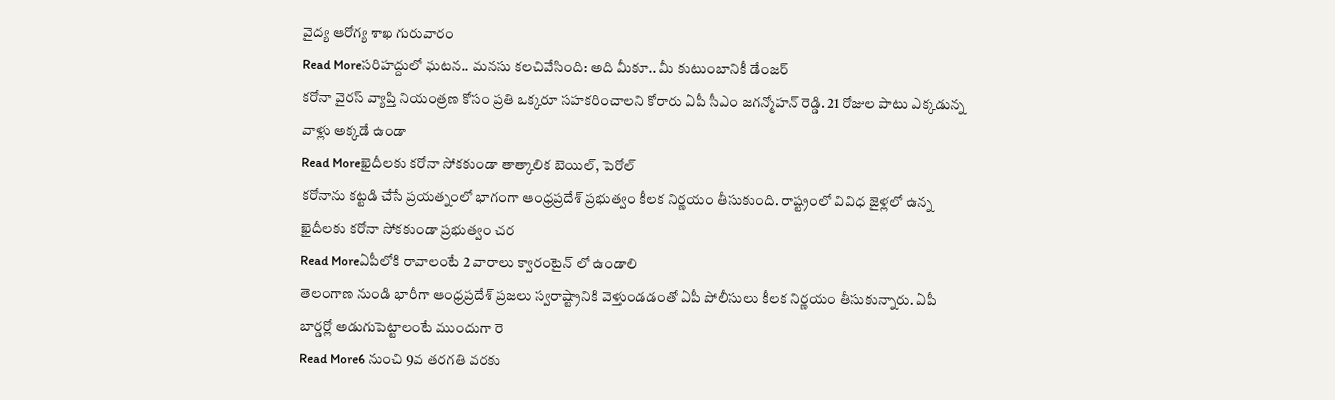వైద్య ఆరోగ్య శాఖ గురువారం
Read Moreసరిహద్దులో ఘటన.. మనసు కలచివేసింది: అది మీకూ.. మీ కుటుంబానికీ డేంజర్
కరోనా వైరస్ వ్యాప్తి నియంత్రణ కోసం ప్రతి ఒక్కరూ సహకరించాలని కోరారు ఏపీ సీఎం జగన్మోహన్ రెడ్డి. 21 రోజుల పాటు ఎక్కడున్న వాళ్లు అక్కడే ఉండా
Read Moreఖైదీలకు కరోనా సోకకుండా తాత్కాలిక బెయిల్, పెరోల్
కరోనాను కట్టడి చేసే ప్రయత్నంలో భాగంగా ఆంధ్రప్రదేశ్ ప్రభుత్వం కీలక నిర్ణయం తీసుకుంది. రాష్ట్రంలో వివిధ జైళ్లలో ఉన్న ఖైదీలకు కరోనా సోకకుండా ప్రభుత్వం చర
Read Moreఏపీలోకి రావాలంటే 2 వారాలు క్వారంటైన్ లో ఉండాలి
తెలంగాణ నుండి భారీగా ఆంధ్రప్రదేశ్ ప్రజలు స్వరాష్ట్రానికి వెళ్తుండడంతో ఏపీ పోలీసులు కీలక నిర్ణయం తీసుకున్నారు. ఏపీ బార్డర్లో అడుగుపెట్టాలంటే ముందుగా రె
Read More6 నుంచి 9వ తరగతి వరకు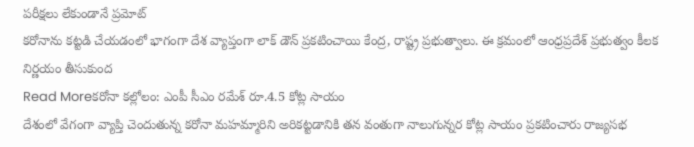పరీక్షలు లేకుండానే ప్రమోట్
కరోనాను కట్టడి చేయడంలో భాగంగా దేశ వ్యాప్తంగా లాక్ డౌన్ ప్రకటించాయి కేంద్ర, రాష్ట్ర ప్రభుత్వాలు. ఈ క్రమంలో ఆంధ్రప్రదేశ్ ప్రభుత్వం కీలక నిర్ణయం తీసుకుంద
Read Moreకరోనా కల్లోలం: ఎంపీ సీఎం రమేశ్ రూ.4.5 కోట్ల సాయం
దేశంలో వేగంగా వ్యాప్తి చెందుతున్న కరోనా మహమ్మారిని అరికట్టడానికి తన వంతుగా నాలుగున్నర కోట్ల సాయం ప్రకటించారు రాజ్యసభ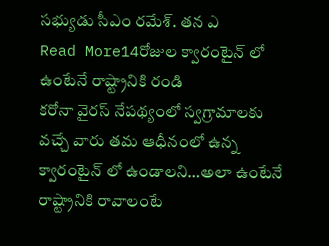సభ్యుడు సీఎం రమేశ్. తన ఎ
Read More14రోజుల క్వారంటైన్ లో ఉంటేనే రాష్ట్రానికి రండి
కరోనా వైరస్ నేపథ్యంలో స్వగ్రామాలకు వచ్చే వారు తమ ఆధీనంలో ఉన్న క్వారంటైన్ లో ఉండాలని…అలా ఉంటేనే రాష్ట్రానికి రావాలంటే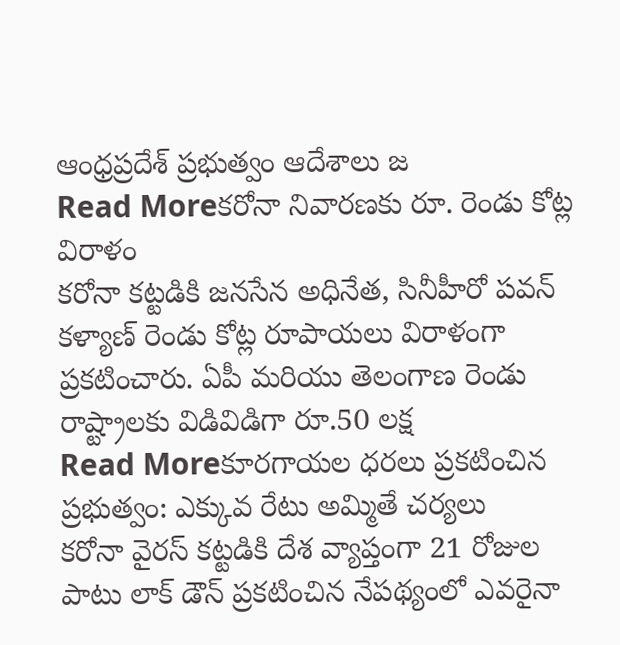ఆంధ్రప్రదేశ్ ప్రభుత్వం ఆదేశాలు జ
Read Moreకరోనా నివారణకు రూ. రెండు కోట్ల విరాళం
కరోనా కట్టడికి జనసేన అధినేత, సినీహీరో పవన్ కళ్యాణ్ రెండు కోట్ల రూపాయలు విరాళంగా ప్రకటించారు. ఏపీ మరియు తెలంగాణ రెండు రాష్ట్రాలకు విడివిడిగా రూ.50 లక్ష
Read Moreకూరగాయల ధరలు ప్రకటించిన ప్రభుత్వం: ఎక్కువ రేటు అమ్మితే చర్యలు
కరోనా వైరస్ కట్టడికి దేశ వ్యాప్తంగా 21 రోజుల పాటు లాక్ డౌన్ ప్రకటించిన నేపథ్యంలో ఎవరైనా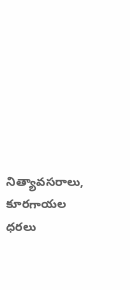నిత్యావసరాలు, కూరగాయల ధరలు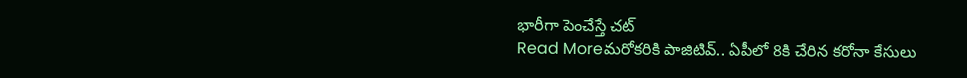భారీగా పెంచేస్తే చట్
Read Moreమరోకరికి పాజిటివ్.. ఏపీలో 8కి చేరిన కరోనా కేసులు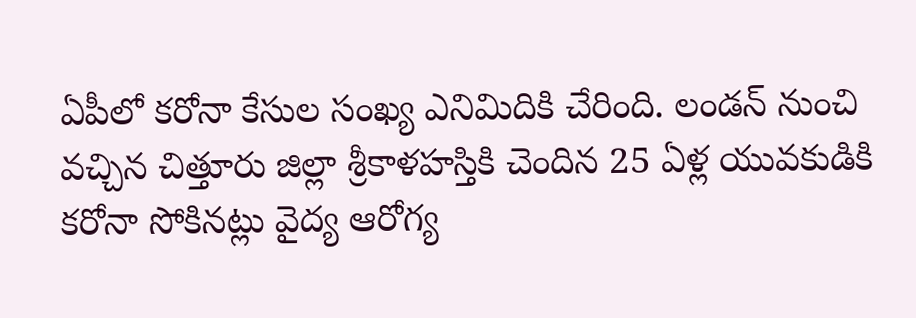ఏపీలో కరోనా కేసుల సంఖ్య ఎనిమిదికి చేరింది. లండన్ నుంచి వచ్చిన చిత్తూరు జిల్లా శ్రీకాళహస్తికి చెందిన 25 ఏళ్ల యువకుడికి కరోనా సోకినట్లు వైద్య ఆరోగ్య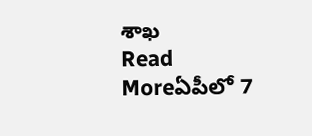శాఖ
Read Moreఏపీలో 7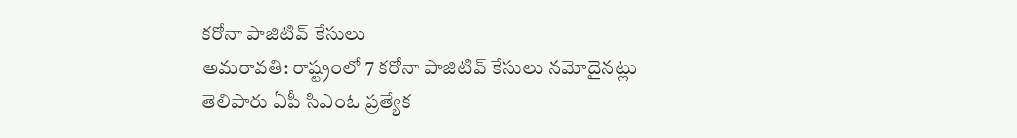కరోనా పాజిటివ్ కేసులు
అమరావతి: రాష్ట్రంలో 7 కరోనా పాజిటివ్ కేసులు నమోదైనట్లు తెలిపారు ఏపీ సిఎంఓ ప్రత్యేక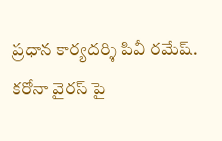ప్రధాన కార్యదర్శి పివీ రమేష్. కరోనా వైరస్ పై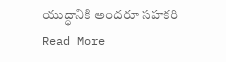యుద్ధానికి అందరూ సహకరి
Read More